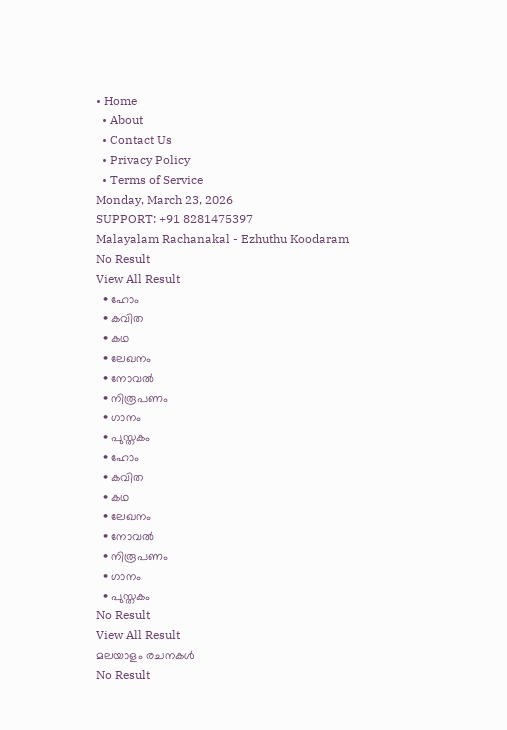• Home
  • About
  • Contact Us
  • Privacy Policy
  • Terms of Service
Monday, March 23, 2026
SUPPORT: +91 8281475397
Malayalam Rachanakal - Ezhuthu Koodaram
No Result
View All Result
  • ഹോം
  • കവിത
  • കഥ
  • ലേഖനം
  • നോവൽ
  • നിരൂപണം
  • ഗാനം
  • പുസ്തകം
  • ഹോം
  • കവിത
  • കഥ
  • ലേഖനം
  • നോവൽ
  • നിരൂപണം
  • ഗാനം
  • പുസ്തകം
No Result
View All Result
മലയാളം രചനകൾ
No Result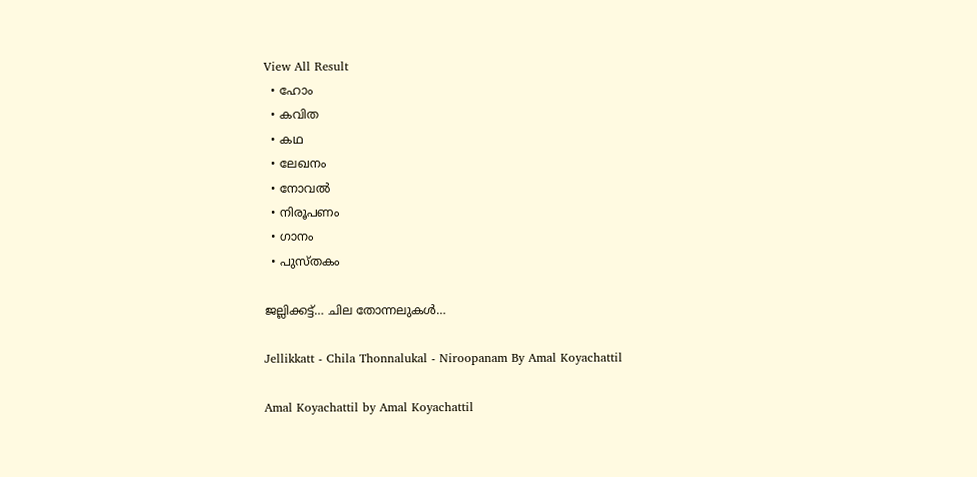View All Result
  • ഹോം
  • കവിത
  • കഥ
  • ലേഖനം
  • നോവൽ
  • നിരൂപണം
  • ഗാനം
  • പുസ്തകം

ജല്ലിക്കട്ട്… ചില തോന്നലുകൾ…

Jellikkatt - Chila Thonnalukal - Niroopanam By Amal Koyachattil

Amal Koyachattil by Amal Koyachattil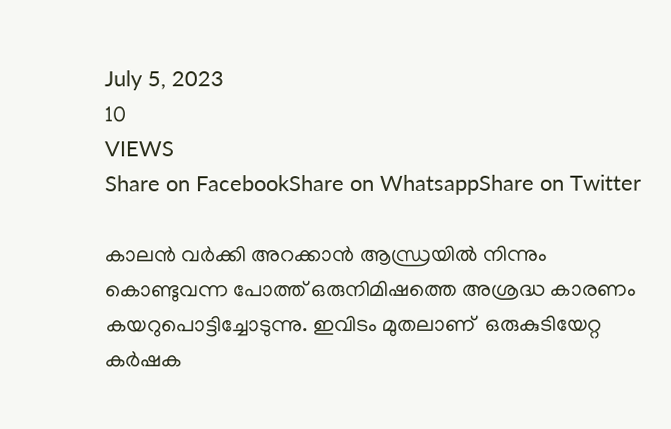July 5, 2023
10
VIEWS
Share on FacebookShare on WhatsappShare on Twitter

കാലൻ വർക്കി അറക്കാൻ ആന്ധ്രയിൽ നിന്നും കൊണ്ടുവന്ന പോത്ത് ഒരുനിമിഷത്തെ അശ്രദ്ധ കാരണം കയറുപൊട്ടിച്ചോടുന്നു. ഇവിടം മുതലാണ്  ഒരുകുടിയേറ്റ കർഷക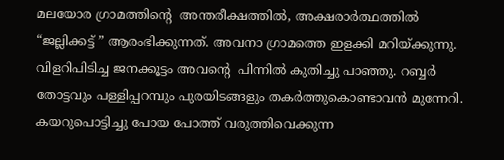മലയോര ഗ്രാമത്തിൻ്റെ  അന്തരീക്ഷത്തിൽ, അക്ഷരാർത്ഥത്തിൽ  “ജല്ലിക്കട്ട് ” ആരംഭിക്കുന്നത്. അവനാ ഗ്രാമത്തെ ഇളക്കി മറിയ്ക്കുന്നു. വിളറിപിടിച്ച ജനക്കൂട്ടം അവൻ്റെ  പിന്നിൽ കുതിച്ചു പാഞ്ഞു. റബ്ബർ തോട്ടവും പള്ളിപ്പറമ്പും പുരയിടങ്ങളും തകർത്തുകൊണ്ടാവൻ മുന്നേറി. കയറുപൊട്ടിച്ചു പോയ പോത്ത് വരുത്തിവെക്കുന്ന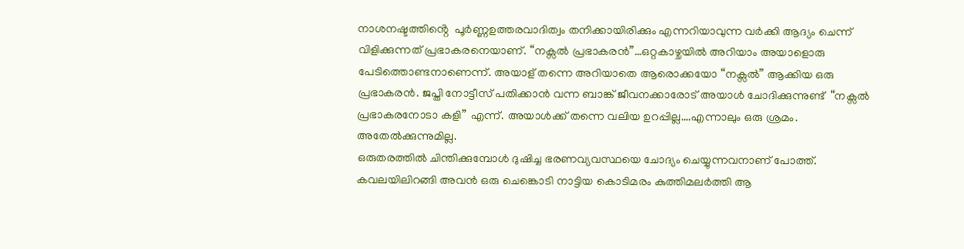നാശനഷ്ടത്തിൻ്റെ  പൂർണ്ണഉത്തരവാദിത്വം തനിക്കായിരിക്കും എന്നറിയാവുന്ന വർക്കി ആദ്യം ചെന്ന് വിളിക്കുന്നത് പ്രഭാകരനെയാണ്. “നക്സൽ പ്രഭാകരൻ”…ഒറ്റകാഴ്ചയിൽ അറിയാം അയാളൊരു പേടിത്തൊണ്ടനാണെന്ന്. അയാള് തന്നെ അറിയാതെ ആരൊക്കയോ “നക്സൽ” ആക്കിയ ഒരു പ്രഭാകരൻ. ജപ്തി നോട്ടീസ് പതിക്കാൻ വന്ന ബാങ്ക് ജീവനക്കാരോട് അയാൾ ചോദിക്കുന്നുണ്ട്  “നക്സൽ പ്രഭാകരനോടാ കളി” എന്ന്. അയാൾക്ക് തന്നെ വലിയ ഉറപ്പില്ല….എന്നാലും ഒരു ശ്രമം. അതേൽക്കുന്നുമില്ല.
ഒരുതരത്തിൽ ചിന്തിക്കുമ്പോൾ ദുഷിച്ച ഭരണവ്യവസ്ഥയെ ചോദ്യം ചെയ്യുന്നവനാണ് പോത്ത്. കവലയിലിറങ്ങി അവൻ ഒരു ചെങ്കൊടി നാട്ടിയ കൊടിമരം കുത്തിമലർത്തി ആ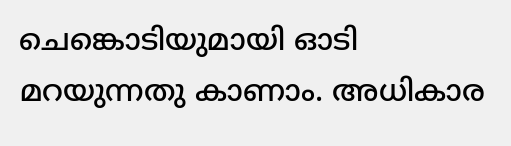ചെങ്കൊടിയുമായി ഓടി മറയുന്നതു കാണാം. അധികാര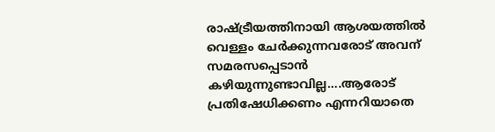രാഷ്ട്രീയത്തിനായി ആശയത്തിൽ വെള്ളം ചേർക്കുന്നവരോട് അവന്‌ സമരസപ്പെടാൻ കഴിയുന്നുണ്ടാവില്ല….ആരോട് പ്രതിഷേധിക്കണം എന്നറിയാതെ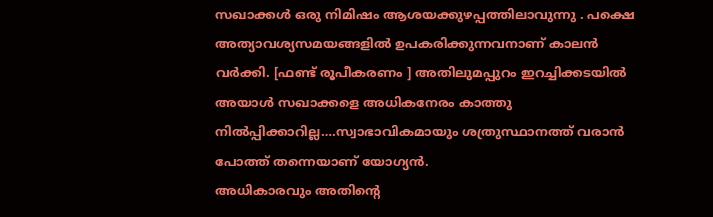സഖാക്കൾ ഒരു നിമിഷം ആശയക്കുഴപ്പത്തിലാവുന്നു . പക്ഷെ അത്യാവശ്യസമയങ്ങളിൽ ഉപകരിക്കുന്നവനാണ് കാലൻ  വർക്കി. [ഫണ്ട് രൂപീകരണം ] അതിലുമപ്പുറം ഇറച്ചിക്കടയിൽ അയാൾ സഖാക്കളെ അധികനേരം കാത്തു നിൽപ്പിക്കാറില്ല….സ്വാഭാവികമായും ശത്രുസ്ഥാനത്ത് വരാൻ പോത്ത് തന്നെയാണ് യോഗ്യൻ.
അധികാരവും അതിൻ്റെ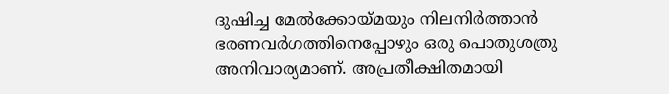ദുഷിച്ച മേൽക്കോയ്മയും നിലനിർത്താൻ ഭരണവർഗത്തിനെപ്പോഴും ഒരു പൊതുശത്രു അനിവാര്യമാണ്. അപ്രതീക്ഷിതമായി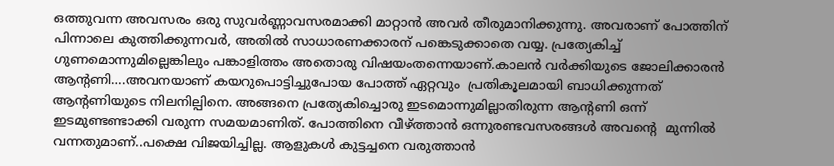ഒത്തുവന്ന അവസരം ഒരു സുവർണ്ണാവസരമാക്കി മാറ്റാൻ അവർ തീരുമാനിക്കുന്നു. അവരാണ് പോത്തിന് പിന്നാലെ കുത്തിക്കുന്നവർ, അതിൽ സാധാരണക്കാരന് പങ്കെടുക്കാതെ വയ്യ. പ്രത്യേകിച്ച് ഗുണമൊന്നുമില്ലെങ്കിലും പങ്കാളിത്തം അതൊരു വിഷയംതന്നെയാണ്.കാലൻ വർക്കിയുടെ ജോലിക്കാരൻ ആന്റണി….അവനയാണ് കയറുപൊട്ടിച്ചുപോയ പോത്ത് ഏറ്റവും  പ്രതികൂലമായി ബാധിക്കുന്നത് ആന്റണിയുടെ നിലനില്പിനെ. അങ്ങനെ പ്രത്യേകിച്ചൊരു ഇടമൊന്നുമില്ലാതിരുന്ന ആന്റണി ഒന്ന് ഇടമുണ്ടണ്ടാക്കി വരുന്ന സമയമാണിത്. പോത്തിനെ വീഴ്ത്താൻ ഒന്നുരണ്ടവസരങ്ങൾ അവൻ്റെ  മുന്നിൽ വന്നതുമാണ്..പക്ഷെ വിജയിച്ചില്ല. ആളുകൾ കുട്ടച്ചനെ വരുത്താൻ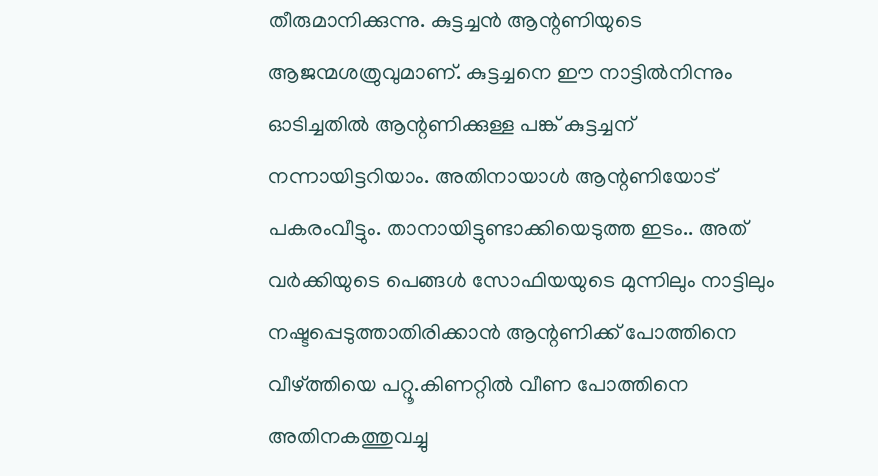തീരുമാനിക്കുന്നു. കുട്ടച്ചൻ ആന്റണിയുടെ ആജന്മശത്രുവുമാണ്. കുട്ടച്ചനെ ഈ നാട്ടിൽനിന്നും ഓടിച്ചതിൽ ആന്റണിക്കുള്ള പങ്ക് കുട്ടച്ചന്  നന്നായിട്ടറിയാം. അതിനായാൾ ആന്റണിയോട് പകരംവീട്ടും. താനായിട്ടുണ്ടാക്കിയെടുത്ത ഇടം.. അത് വർക്കിയുടെ പെങ്ങൾ സോഫിയയുടെ മുന്നിലും നാട്ടിലും നഷ്ടപ്പെടുത്താതിരിക്കാൻ ആന്റണിക്ക് പോത്തിനെ വീഴ്ത്തിയെ പറ്റൂ.കിണറ്റിൽ വീണ പോത്തിനെ അതിനകത്തുവച്ചു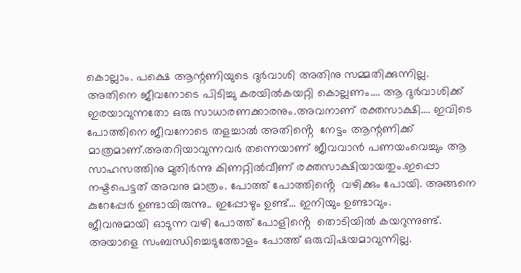കൊല്ലാം. പക്ഷെ ആന്റണിയുടെ ദുർവാശി അതിനു സമ്മതിക്കുന്നില്ല. അതിനെ ജീവനോടെ പിടിച്ചു കരയിൽകയറ്റി കൊല്ലണം…. ആ ദുർവാശിക്ക്‌ ഇരയാവുന്നതോ ഒരു സാധാരണക്കാരനും.അവനാണ് രക്തസാക്ഷി…. ഇവിടെ പോത്തിനെ ജീവനോടെ തളച്ചാൽ അതിൻ്റെ  നേട്ടം ആന്റണിക്ക് മാത്രമാണ്.അതറിയാവുന്നവർ തന്നെയാണ് ജീവവാൻ പണയംവെച്ചും ആ സാഹസത്തിനു മുതിർന്നു കിണറ്റിൽവീണ് രക്തസാക്ഷിയായതും.ഇപ്പൊ നഷ്ടപെട്ടത് അവനു മാത്രം. പോത്ത് പോത്തിൻ്റെ  വഴിക്കും പോയി. അങ്ങനെ കുറേപ്പേർ ഉണ്ടായിരുന്നു.. ഇപ്പോഴും ഉണ്ട്… ഇനിയും ഉണ്ടാവും.
ജീവനുമായി ഓടുന്ന വഴി പോത്ത് പോളിൻ്റെ  തൊടിയിൽ കയറുന്നുണ്ട്. അയാളെ സംബന്ധിച്ചെടുത്തോളം പോത്ത് ഒരുവിഷയമാവുന്നില്ല.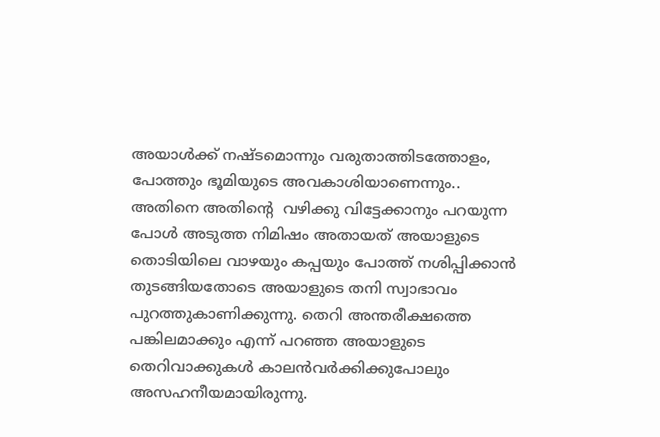അയാൾക്ക്‌ നഷ്ടമൊന്നും വരുതാത്തിടത്തോളം, പോത്തും ഭൂമിയുടെ അവകാശിയാണെന്നും.. അതിനെ അതിൻ്റെ  വഴിക്കു വിട്ടേക്കാനും പറയുന്ന പോൾ അടുത്ത നിമിഷം അതായത് അയാളുടെ തൊടിയിലെ വാഴയും കപ്പയും പോത്ത് നശിപ്പിക്കാൻ തുടങ്ങിയതോടെ അയാളുടെ തനി സ്വാഭാവം പുറത്തുകാണിക്കുന്നു. തെറി അന്തരീക്ഷത്തെ പങ്കിലമാക്കും എന്ന് പറഞ്ഞ അയാളുടെ തെറിവാക്കുകൾ കാലൻവർക്കിക്കുപോലും അസഹനീയമായിരുന്നു.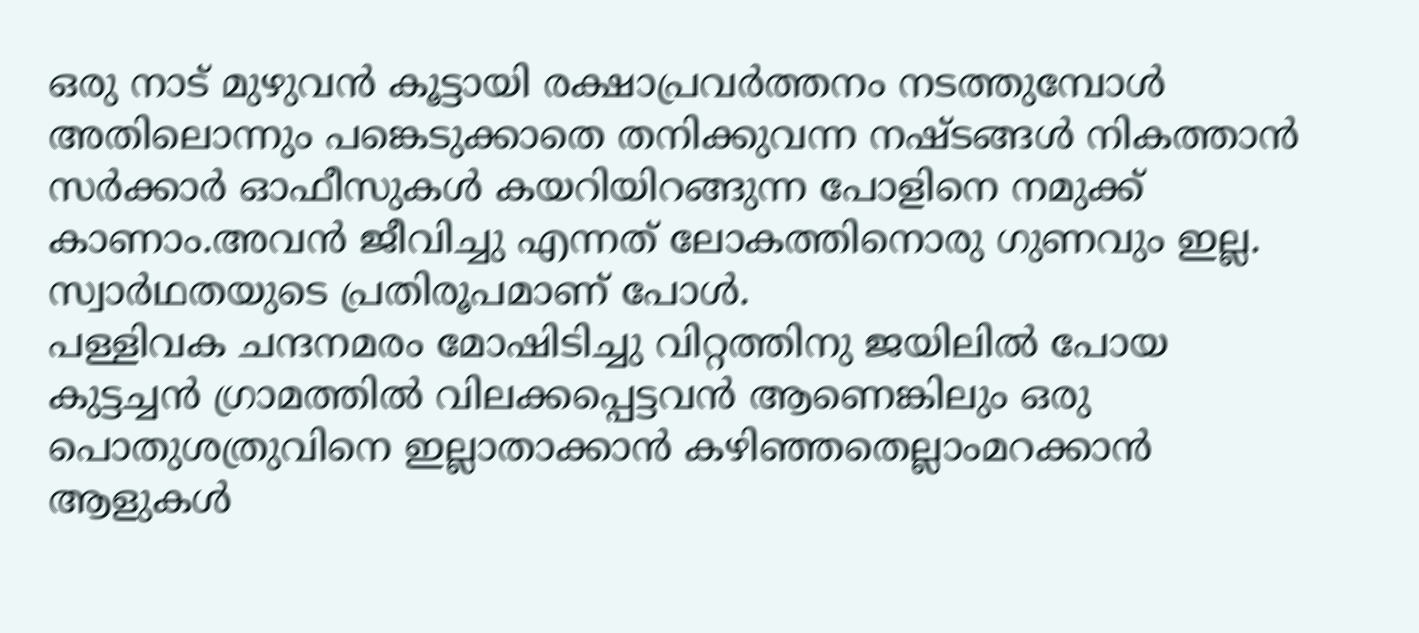ഒരു നാട് മുഴുവൻ കൂട്ടായി രക്ഷാപ്രവർത്തനം നടത്തുമ്പോള്‍ അതിലൊന്നും പങ്കെടുക്കാതെ തനിക്കുവന്ന നഷ്ടങ്ങള്‍ നികത്താന്‍ സര്‍ക്കാര്‍ ഓഫീസുകള്‍ കയറിയിറങ്ങുന്ന പോളിനെ നമുക്ക് കാണാം.അവന്‍ ജീവിച്ചു എന്നത് ലോകത്തിനൊരു ഗുണവും ഇല്ല. സ്വാര്‍ഥതയുടെ പ്രതിരൂപമാണ് പോള്‍.
പള്ളിവക ചന്ദനമരം മോഷിടിച്ചു വിറ്റത്തിനു ജയിലില്‍ പോയ കുട്ടച്ചന്‍ ഗ്രാമത്തില്‍ വിലക്കപ്പെട്ടവന്‍ ആണെങ്കിലും ഒരു പൊതുശത്രുവിനെ ഇല്ലാതാക്കാന്‍ കഴിഞ്ഞതെല്ലാംമറക്കാന്‍ ആളുകള്‍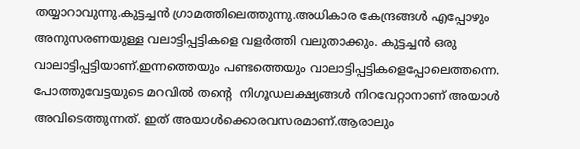തയ്യാറാവുന്നു.കുട്ടച്ചന്‍ ഗ്രാമത്തിലെത്തുന്നു.അധികാര കേന്ദ്രങ്ങള്‍ എപ്പോഴും അനുസരണയുള്ള വലാട്ടിപ്പട്ടികളെ വളര്‍ത്തി വലുതാക്കും. കുട്ടച്ചന്‍ ഒരു വാലാട്ടിപ്പട്ടിയാണ്.ഇന്നത്തെയും പണ്ടത്തെയും വാലാട്ടിപ്പട്ടികളെപ്പോലെത്തന്നെ. പോത്തുവേട്ടയുടെ മറവില്‍ തൻ്റെ  നിഗൂഡലക്ഷ്യങ്ങള്‍ നിറവേറ്റാനാണ് അയാള്‍ അവിടെത്തുന്നത്. ഇത് അയാള്‍ക്കൊരവസരമാണ്.ആരാലും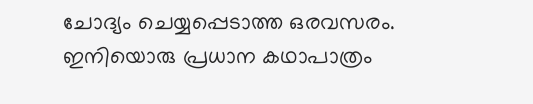ചോദ്യം ചെയ്യപ്പെടാത്ത ഒരവസരം.
ഇനിയൊരു പ്രധാന കഥാപാത്രം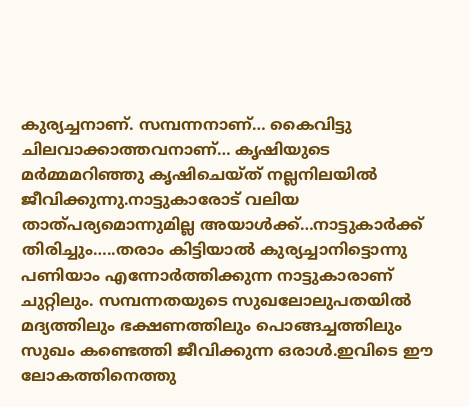കുര്യച്ചനാണ്. സമ്പന്നനാണ്… കൈവിട്ടു ചിലവാക്കാത്തവനാണ്… കൃഷിയുടെ മർമ്മമറിഞ്ഞു കൃഷിചെയ്ത് നല്ലനിലയിൽ ജീവിക്കുന്നു.നാട്ടുകാരോട് വലിയ താത്പര്യമൊന്നുമില്ല അയാൾക്ക്…നാട്ടുകാർക്ക് തിരിച്ചും…..തരാം കിട്ടിയാൽ കുര്യച്ചാനിട്ടൊന്നു  പണിയാം എന്നോർത്തിക്കുന്ന നാട്ടുകാരാണ് ചുറ്റിലും. സമ്പന്നതയുടെ സുഖലോലുപതയിൽ മദ്യത്തിലും ഭക്ഷണത്തിലും പൊങ്ങച്ചത്തിലും സുഖം കണ്ടെത്തി ജീവിക്കുന്ന ഒരാൾ.ഇവിടെ ഈ ലോകത്തിനെത്തു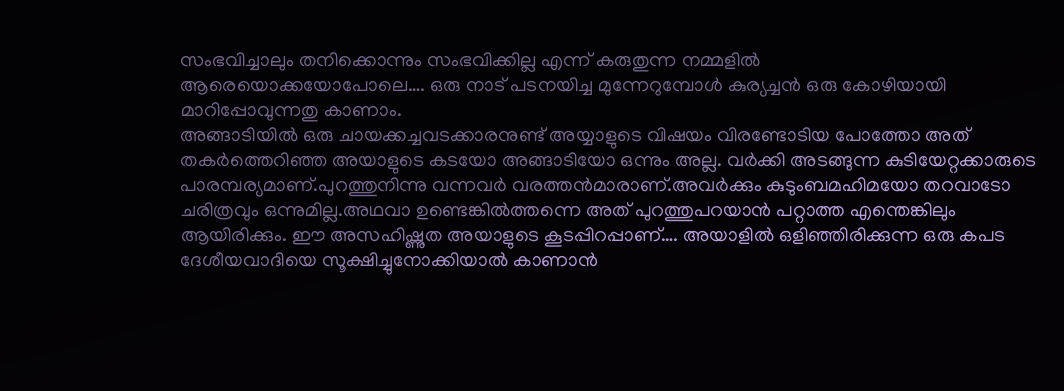സംഭവിച്ചാലും തനിക്കൊന്നും സംഭവിക്കില്ല എന്ന് കരുതുന്ന നമ്മളിൽ
ആരെയൊക്കയോപോലെ…. ഒരു നാട് പടനയിച്ച മുന്നേറുമ്പോൾ കുര്യച്ചൻ ഒരു കോഴിയായി മാറിപ്പോവുന്നതു കാണാം.
അങ്ങാടിയിൽ ഒരു ചായക്കച്ചവടക്കാരനുണ്ട് അയ്യാളുടെ വിഷയം വിരണ്ടോടിയ പോത്തോ അത് തകർത്തെറിഞ്ഞ അയാളുടെ കടയോ അങ്ങാടിയോ ഒന്നും അല്ല. വർക്കി അടങ്ങുന്ന കുടിയേറ്റക്കാരുടെ പാരമ്പര്യമാണ്.പുറത്തുനിന്നു വന്നവർ വരത്തൻമാരാണ്.അവർക്കും കുടുംബമഹിമയോ തറവാടോ ചരിത്രവും ഒന്നുമില്ല.അഥവാ ഉണ്ടെങ്കിൽത്തന്നെ അത് പുറത്തുപറയാൻ പറ്റാത്ത എന്തെങ്കിലും ആയിരിക്കും. ഈ അസഹിഷ്ണുത അയാളുടെ കൂടപ്പിറപ്പാണ്…. അയാളിൽ ഒളിഞ്ഞിരിക്കുന്ന ഒരു കപട ദേശീയവാദിയെ സൂക്ഷിച്ചുനോക്കിയാൽ കാണാൻ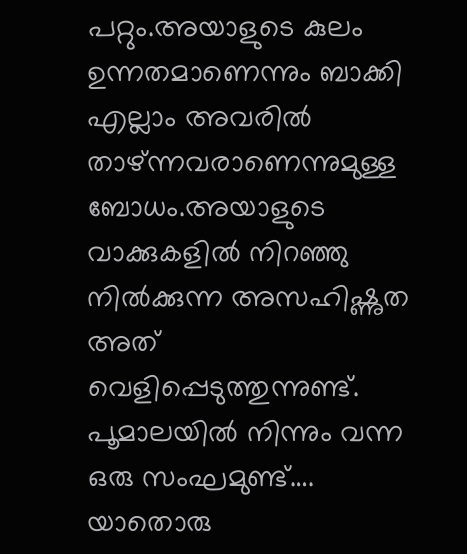പറ്റും.അയാളുടെ കുലം  ഉന്നതമാണെന്നും ബാക്കി എല്ലാം അവരിൽ താഴ്ന്നവരാണെന്നുമുള്ള ബോധം.അയാളുടെ വാക്കുകളിൽ നിറഞ്ഞു നിൽക്കുന്ന അസഹിഷ്ണുത അത് വെളിപ്പെടുത്തുന്നുണ്ട്.
പൂമാലയിൽ നിന്നും വന്ന ഒരു സംഘമുണ്ട്…. യാതൊരു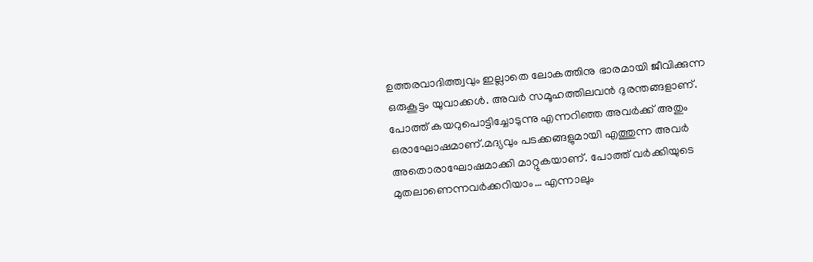ഉത്തരവാദിത്ത്വവും ഇല്ലാതെ ലോകത്തിനു ഭാരമായി ജീവിക്കുന്ന ഒരുകൂട്ടം യുവാക്കൾ. അവർ സമൂഹത്തിലവൻ ദുരന്തങ്ങളാണ്. പോത്ത് കയറുപൊട്ടിച്ചോടുന്നു എന്നറിഞ്ഞ അവർക്ക് അതും ഒരാഘോഷമാണ്.മദ്യവും പടക്കങ്ങളുമായി എത്തുന്ന അവർ അതൊരാഘോഷമാക്കി മാറ്റുകയാണ്. പോത്ത് വർക്കിയുടെ മുതലാണെന്നവർക്കറിയാം… എന്നാലും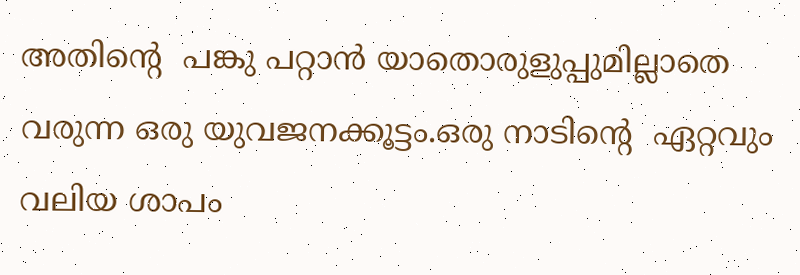അതിൻ്റെ  പങ്കു പറ്റാൻ യാതൊരുളുപ്പുമില്ലാതെ വരുന്ന ഒരു യുവജനക്കൂട്ടം.ഒരു നാടിൻ്റെ  ഏറ്റവും വലിയ ശാപം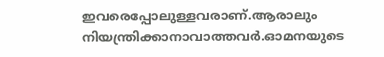ഇവരെപ്പോലുള്ളവരാണ്.ആരാലും നിയന്ത്രിക്കാനാവാത്തവർ.ഓമനയുടെ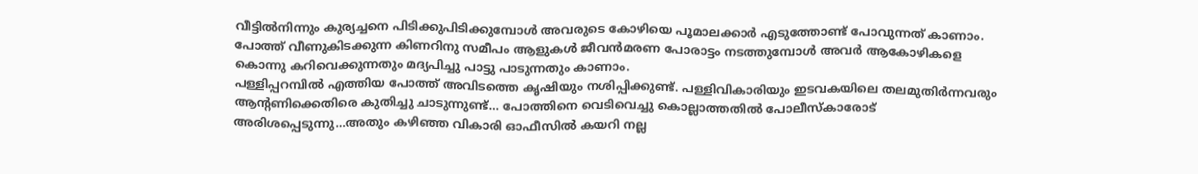വീട്ടിൽനിന്നും കുര്യച്ചനെ പിടിക്കുപിടിക്കുമ്പോൾ അവരുടെ കോഴിയെ പൂമാലക്കാർ എടുത്തോണ്ട് പോവുന്നത് കാണാം. പോത്ത് വീണുകിടക്കുന്ന കിണറിനു സമീപം ആളുകൾ ജീവൻമരണ പോരാട്ടം നടത്തുമ്പോൾ അവർ ആകോഴികളെ കൊന്നു കറിവെക്കുന്നതും മദ്യപിച്ചു പാട്ടു പാടുന്നതും കാണാം.
പള്ളിപ്പറമ്പിൽ എത്തിയ പോത്ത് അവിടത്തെ കൃഷിയും നശിപ്പിക്കുണ്ട്. പള്ളിവികാരിയും ഇടവകയിലെ തലമുതിർന്നവരും ആന്റണിക്കെതിരെ കുതിച്ചു ചാടുന്നുണ്ട്… പോത്തിനെ വെടിവെച്ചു കൊല്ലാത്തതിൽ പോലീസ്‌കാരോട് അരിശപ്പെടുന്നു…അതും കഴിഞ്ഞ വികാരി ഓഫീസിൽ കയറി നല്ല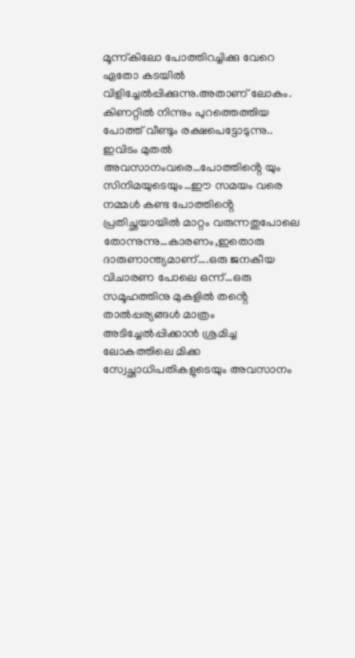മൂന്ന്കിലോ പോത്തിറച്ചിക്കു വേറെ ഏതോ കടയിൽ വിളിച്ചേൽപ്പിക്കുന്നു.അതാണ് ലോകം.
കിണറ്റിൽ നിന്നും പുറത്തെത്തിയ പോത്ത് വീണ്ടും രക്ഷപെട്ടോടുന്നു.. ഇവിടം മുതൽ അവസാനംവരെ…പോത്തിൻ്റെ യും സിനിമയുടെയും…ഈ സമയം വരെ നമ്മൾ കണ്ട പോത്തിൻ്റെ  പ്രതിച്ഛയായിൽ മാറ്റം വരുന്നതുപോലെ തോന്നുന്നു…കാരണം,ഇതൊരു ദാരുണാന്ത്യമാണ്….ഒരു ജനകീയ വിചാരണ പോലെ ഒന്ന്…ഒരു സമൂഹത്തിനു മുകളിൽ തൻ്റെ  താൽപ്പര്യങ്ങൾ മാത്രം അടിച്ചേൽപ്പിക്കാൻ ശ്രമിച്ച ലോകത്തിലെ മിക്ക സ്വേച്ഛാധിപതികളുടെയും അവസാനം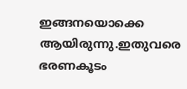ഇങ്ങനയൊക്കെ ആയിരുന്നു.ഇതുവരെ ഭരണകൂടം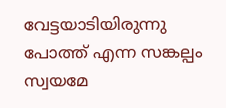വേട്ടയാടിയിരുന്നു പോത്ത് എന്ന സങ്കല്പം സ്വയമേ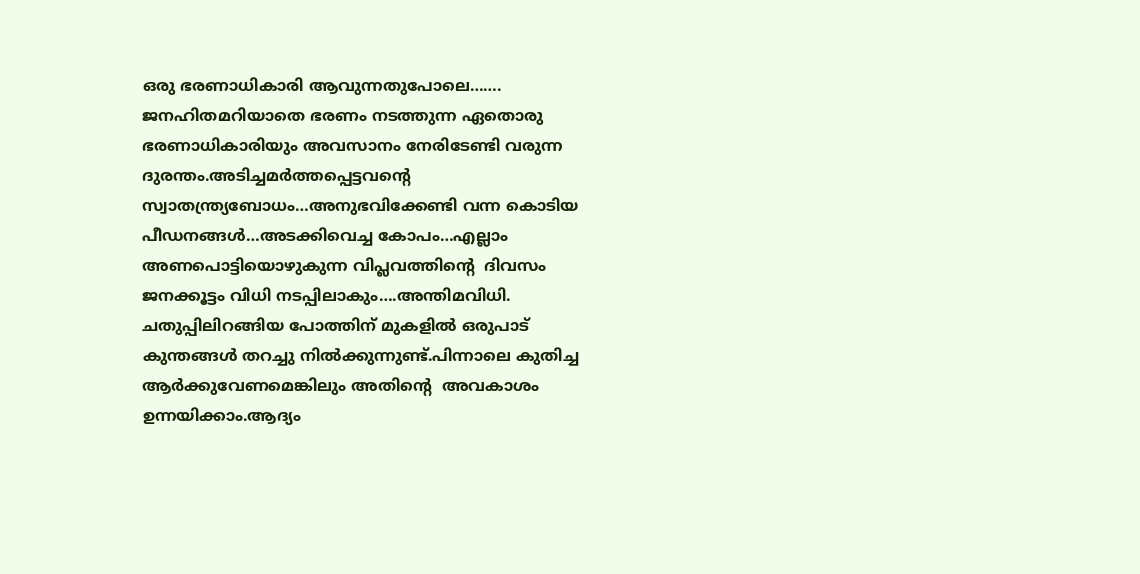ഒരു ഭരണാധികാരി ആവുന്നതുപോലെ……. ജനഹിതമറിയാതെ ഭരണം നടത്തുന്ന ഏതൊരു ഭരണാധികാരിയും അവസാനം നേരിടേണ്ടി വരുന്ന ദുരന്തം.അടിച്ചമർത്തപ്പെട്ടവൻ്റെ  സ്വാതന്ത്ര്യബോധം…അനുഭവിക്കേണ്ടി വന്ന കൊടിയ പീഡനങ്ങൾ…അടക്കിവെച്ച കോപം…എല്ലാം അണപൊട്ടിയൊഴുകുന്ന വിപ്ലവത്തിൻ്റെ  ദിവസം ജനക്കൂട്ടം വിധി നടപ്പിലാകും….അന്തിമവിധി.
ചതുപ്പിലിറങ്ങിയ പോത്തിന് മുകളിൽ ഒരുപാട് കുന്തങ്ങൾ തറച്ചു നിൽക്കുന്നുണ്ട്.പിന്നാലെ കുതിച്ച ആർക്കുവേണമെങ്കിലും അതിൻ്റെ  അവകാശം ഉന്നയിക്കാം.ആദ്യം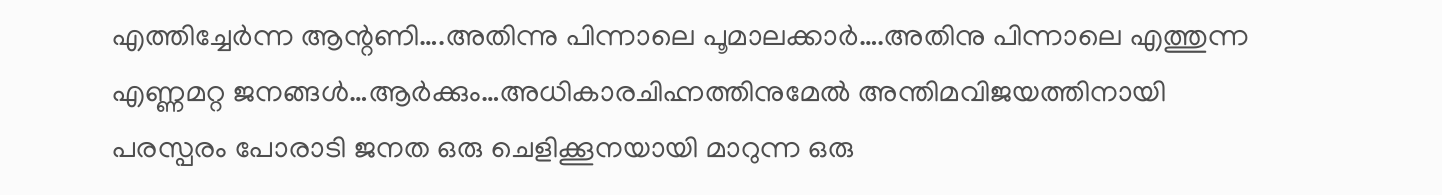എത്തിച്ചേർന്ന ആന്റണി….അതിന്നു പിന്നാലെ പൂമാലക്കാർ….അതിനു പിന്നാലെ എത്തുന്ന എണ്ണമറ്റ ജനങ്ങൾ…ആർക്കും…അധികാരചിഹ്നത്തിനുമേൽ അന്തിമവിജയത്തിനായി പരസ്പരം പോരാടി ജനത ഒരു ചെളിക്കൂനയായി മാറുന്ന ഒരു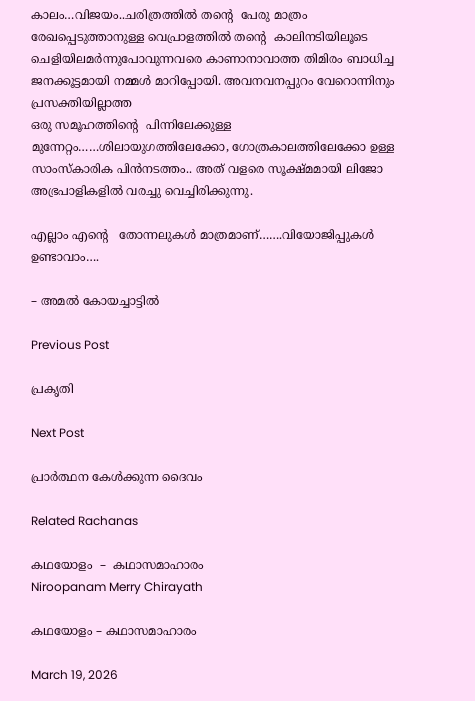കാലം…വിജയം..ചരിത്രത്തിൽ തൻ്റെ  പേരു മാത്രം രേഖപ്പെടുത്താനുള്ള വെപ്രാളത്തിൽ തൻ്റെ  കാലിനടിയിലൂടെ ചെളിയിലമർന്നുപോവുന്നവരെ കാണാനാവാത്ത തിമിരം ബാധിച്ച ജനക്കൂട്ടമായി നമ്മൾ മാറിപ്പോയി. അവനവനപ്പുറം വേറൊന്നിനും പ്രസക്തിയില്ലാത്ത
ഒരു സമൂഹത്തിൻ്റെ  പിന്നിലേക്കുള്ള മുന്നേറ്റം……ശിലായുഗത്തിലേക്കോ, ഗോത്രകാലത്തിലേക്കോ ഉള്ള സാംസ്കാരിക പിൻനടത്തം.. അത് വളരെ സൂക്ഷ്മമായി ലിജോ അഭ്രപാളികളിൽ വരച്ചു വെച്ചിരിക്കുന്നു.

എല്ലാം എൻ്റെ   തോന്നലുകൾ മാത്രമാണ്…….വിയോജിപ്പുകൾ ഉണ്ടാവാം….

– അമൽ കോയച്ചാട്ടിൽ

Previous Post

പ്രകൃതി

Next Post

പ്രാർത്ഥന കേൾക്കുന്ന ദൈവം

Related Rachanas

കഥയോളം  –  കഥാസമാഹാരം
Niroopanam Merry Chirayath

കഥയോളം – കഥാസമാഹാരം

March 19, 2026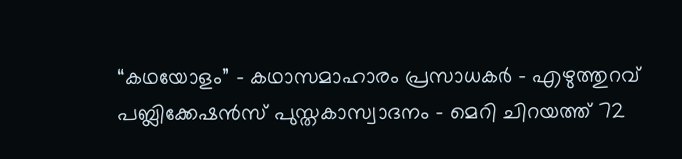“കഥയോളം” - കഥാസമാഹാരം പ്രസാധകർ - എഴുത്തുറവ് പബ്ലിക്കേഷൻസ് പുസ്തകാസ്വാദനം - മെറി ചിറയത്ത് 72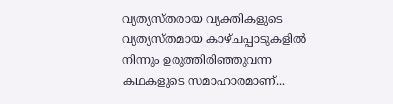വ്യത്യസ്തരായ വ്യക്തികളുടെ വ്യത്യസ്തമായ കാഴ്ചപ്പാടുകളിൽ നിന്നും ഉരുത്തിരിഞ്ഞുവന്ന കഥകളുടെ സമാഹാരമാണ്...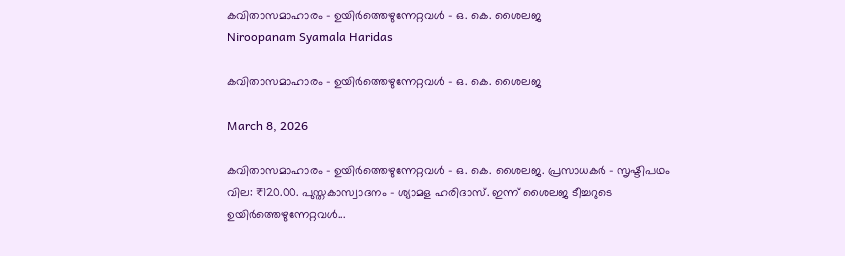കവിതാസമാഹാരം – ഉയിർത്തെഴുന്നേറ്റവൾ – ഒ. കെ. ശൈലജ
Niroopanam Syamala Haridas

കവിതാസമാഹാരം – ഉയിർത്തെഴുന്നേറ്റവൾ – ഒ. കെ. ശൈലജ

March 8, 2026

കവിതാസമാഹാരം - ഉയിർത്തെഴുന്നേറ്റവൾ - ഒ. കെ. ശൈലജ. പ്രസാധകർ - സൃഷ്ടിപഥം വില: ₹120.00. പുസ്തകാസ്വാദനം - ശ്യാമള ഹരിദാസ്. ഇന്ന് ശൈലജ ടീച്ചറുടെ ഉയിർത്തെഴുന്നേറ്റവൾ...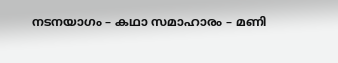നടനയാഗം – കഥാ സമാഹാരം – മണി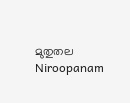മുതുതല
Niroopanam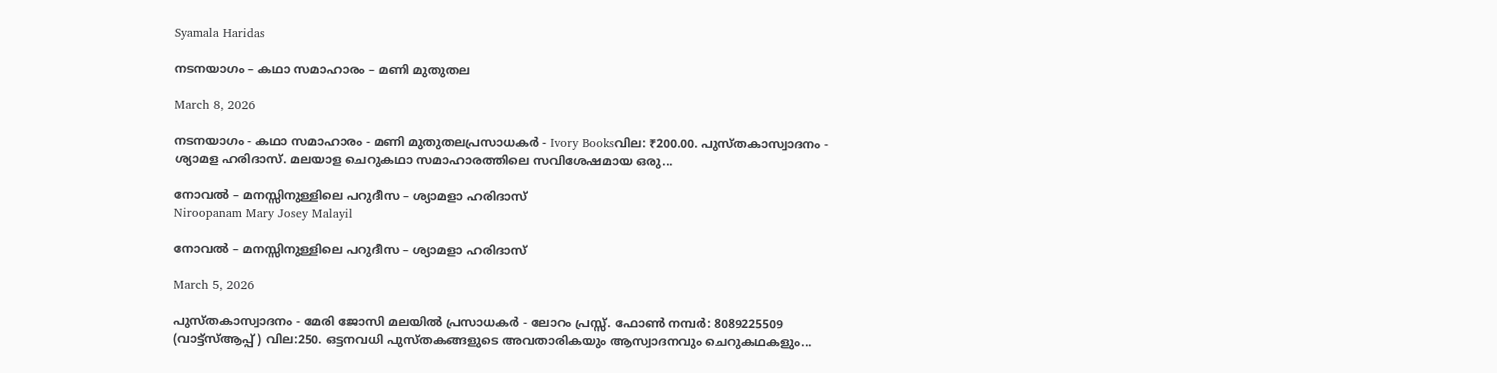Syamala Haridas

നടനയാഗം – കഥാ സമാഹാരം – മണി മുതുതല

March 8, 2026

നടനയാഗം - കഥാ സമാഹാരം - മണി മുതുതലപ്രസാധകർ - Ivory Booksവില: ₹200.00. പുസ്തകാസ്വാദനം - ശ്യാമള ഹരിദാസ്. മലയാള ചെറുകഥാ സമാഹാരത്തിലെ സവിശേഷമായ ഒരു...

നോവൽ – മനസ്സിനുള്ളിലെ പറുദീസ – ശ്യാമളാ ഹരിദാസ്
Niroopanam Mary Josey Malayil

നോവൽ – മനസ്സിനുള്ളിലെ പറുദീസ – ശ്യാമളാ ഹരിദാസ്

March 5, 2026

പുസ്തകാസ്വാദനം - മേരി ജോസി മലയിൽ പ്രസാധകർ - ലോറം പ്രസ്സ്. ഫോൺ നമ്പർ: 8089225509 (വാട്ട്സ്ആപ്പ് ) വില:250. ഒട്ടനവധി പുസ്തകങ്ങളുടെ അവതാരികയും ആസ്വാദനവും ചെറുകഥകളും...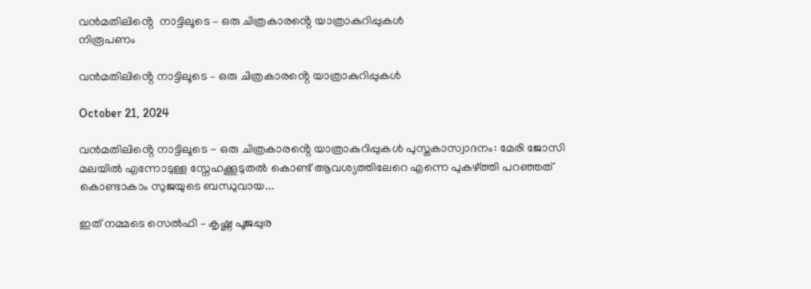വൻമതിലിൻ്റെ  നാട്ടിലൂടെ – ഒരു ചിത്രകാരൻ്റെ യാത്രാകുറിപ്പുകൾ
നിരൂപണം

വൻമതിലിൻ്റെ നാട്ടിലൂടെ – ഒരു ചിത്രകാരൻ്റെ യാത്രാകുറിപ്പുകൾ

October 21, 2024

വൻമതിലിൻ്റെ നാട്ടിലൂടെ - ഒരു ചിത്രകാരൻ്റെ യാത്രാകുറിപ്പുകൾ പുസ്തകാസ്വാദനം: മേരി ജോസി മലയിൽ എന്നോടുള്ള സ്നേഹക്കൂടുതൽ കൊണ്ട് ആവശ്യത്തിലേറെ എന്നെ പുകഴ്ത്തി പറഞ്ഞത് കൊണ്ടാകാം സുജയുടെ ബന്ധുവായ...

ഇത് നമ്മടെ സെൽഫി – കൃഷ്ണ പൂജപ്പുര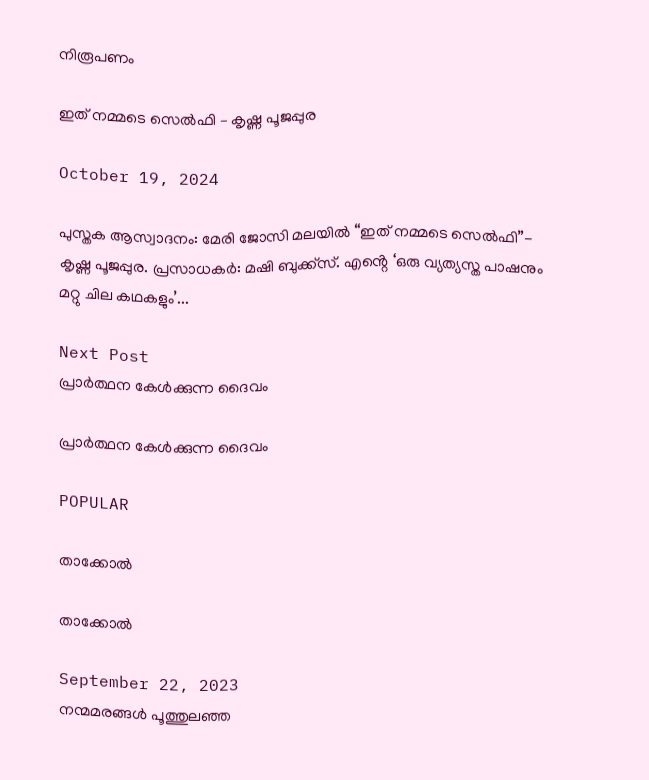നിരൂപണം

ഇത് നമ്മടെ സെൽഫി – കൃഷ്ണ പൂജപ്പുര

October 19, 2024

പുസ്തക ആസ്വാദനം: മേരി ജോസി മലയിൽ “ഇത് നമ്മടെ സെൽഫി”- കൃഷ്ണ പൂജപ്പുര. പ്രസാധകർ: മഷി ബുക്ക്സ്. എൻ്റെ ‘ഒരു വ്യത്യസ്ത പാഷനും മറ്റു ചില കഥകളും’...

Next Post
പ്രാർത്ഥന കേൾക്കുന്ന ദൈവം

പ്രാർത്ഥന കേൾക്കുന്ന ദൈവം

POPULAR

താക്കോൽ

താക്കോൽ

September 22, 2023
നന്മമരങ്ങൾ പൂത്തുലഞ്ഞ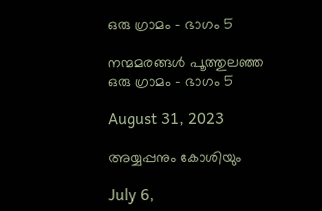ഒരു ഗ്രാമം – ഭാഗം 5

നന്മമരങ്ങൾ പൂത്തുലഞ്ഞ ഒരു ഗ്രാമം – ഭാഗം 5

August 31, 2023

അയ്യപ്പനും കോശിയും

July 6,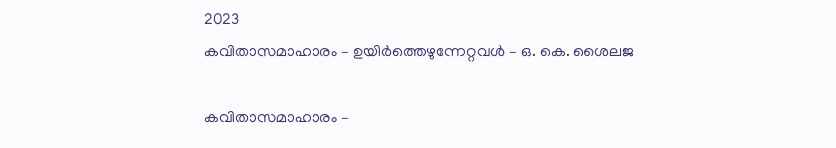2023
കവിതാസമാഹാരം – ഉയിർത്തെഴുന്നേറ്റവൾ – ഒ. കെ. ശൈലജ

കവിതാസമാഹാരം –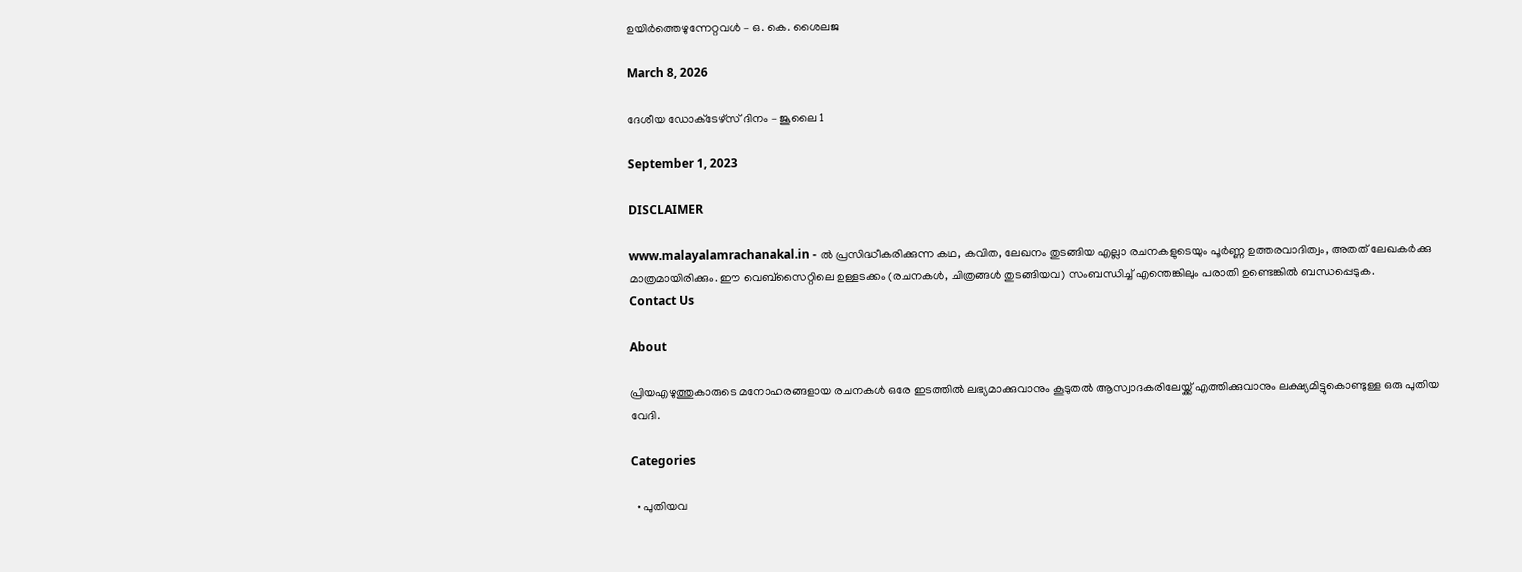ഉയിർത്തെഴുന്നേറ്റവൾ – ഒ. കെ. ശൈലജ

March 8, 2026

ദേശീയ ഡോക്‌ടേഴ്‌സ് ദിനം – ജൂലൈ 1

September 1, 2023

DISCLAIMER

www.malayalamrachanakal.in - ല്‍ പ്രസിദ്ധീകരിക്കുന്ന കഥ, കവിത, ലേഖനം തുടങ്ങിയ എല്ലാ രചനകളുടെയും പൂർണ്ണ ഉത്തരവാദിത്വം, അതത് ലേഖകര്‍ക്കു മാത്രമായിരിക്കും. ഈ വെബ്‌സൈറ്റിലെ ഉള്ളടക്കം (രചനകൾ, ചിത്രങ്ങൾ തുടങ്ങിയവ) സംബന്ധിച്ച് എന്തെങ്കിലും പരാതി ഉണ്ടെങ്കിൽ ബന്ധപ്പെടുക.
Contact Us

About

പ്രിയഎഴുത്തുകാരുടെ മനോഹരങ്ങളായ രചനകൾ ഒരേ ഇടത്തിൽ ലഭ്യമാക്കുവാനും കൂടുതൽ ആസ്വാദകരിലേയ്ക്ക് എത്തിക്കുവാനും ലക്ഷ്യമിട്ടുകൊണ്ടുള്ള ഒരു പുതിയ വേദി.

Categories

  • പുതിയവ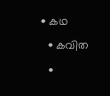• കഥ
  • കവിത
  •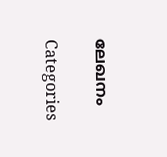ലേഖനം

Categories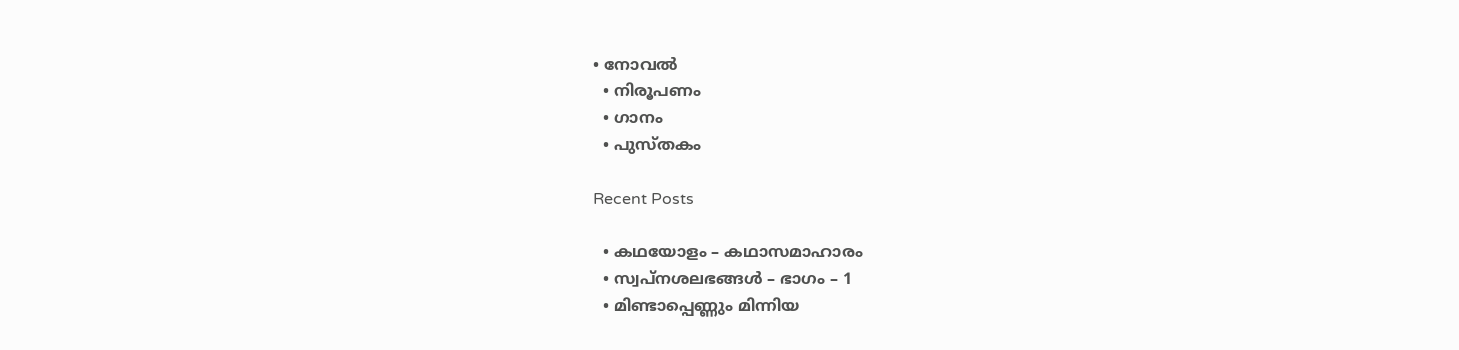• നോവൽ
  • നിരൂപണം
  • ഗാനം
  • പുസ്തകം

Recent Posts

  • കഥയോളം – കഥാസമാഹാരം
  • സ്വപ്നശലഭങ്ങൾ – ഭാഗം – 1
  • മിണ്ടാപ്പെണ്ണും മിന്നിയ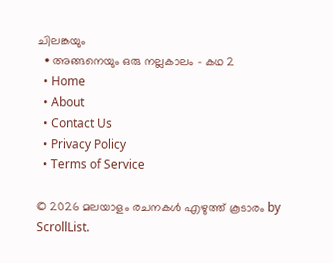ചിലങ്കയും
  • അങ്ങനെയും ഒരു നല്ലകാലം – കഥ 2
  • Home
  • About
  • Contact Us
  • Privacy Policy
  • Terms of Service

© 2026 മലയാളം രചനകൾ എഴുത്ത് കൂടാരം by ScrollList.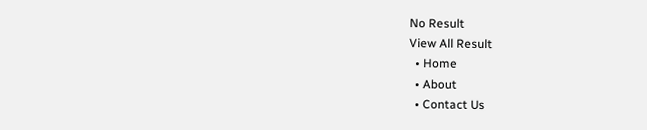No Result
View All Result
  • Home
  • About
  • Contact Us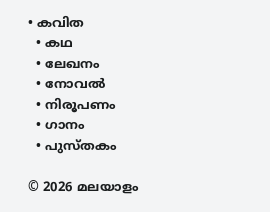• കവിത
  • കഥ
  • ലേഖനം
  • നോവൽ
  • നിരൂപണം
  • ഗാനം
  • പുസ്തകം

© 2026 മലയാളം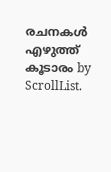രചനകൾ എഴുത്ത് കൂടാരം by ScrollList.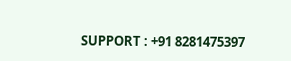SUPPORT : +91 8281475397